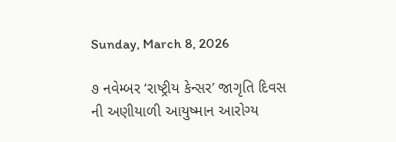Sunday, March 8, 2026

૭ નવેમ્બર ‘રાષ્ટ્રીય કેન્સર’ જાગૃતિ દિવસ ની અણીયાળી આયુષ્માન આરોગ્ય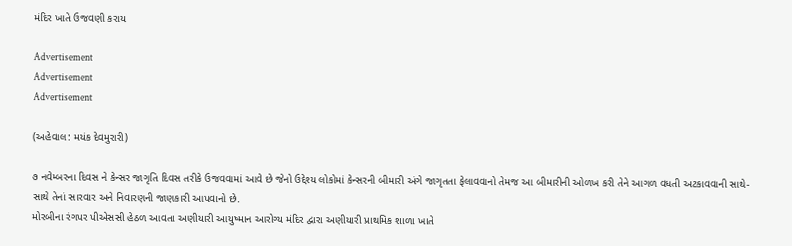મંદિર ખાતે ઉજવણી કરાય

Advertisement
Advertisement
Advertisement

(અહેવાલ: મયંક દેવમુરારી)

૭ નવેમ્બરના દિવસ ને કેન્સર જાગૃતિ દિવસ તરીકે ઉજવવામાં આવે છે જેનો ઉદ્દેશ્ય લોકોમાં કેન્સરની બીમારી અંગે જાગૃતતા ફેલાવવાનો તેમજ આ બીમારીની ઓળખ કરી તેને આગળ વધતી અટકાવવાની સાથે-સાથે તેનાં સારવાર અને નિવારણની જાણકારી આપવાનો છે.
મોરબીના રંગપર પીએસસી હેઠળ આવતા અણીયારી આયુષ્માન આરોગ્ય મંદિર દ્વારા અણીયારી પ્રાથમિક શાળા ખાતે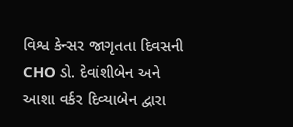વિશ્વ કેન્સર જાગૃતતા દિવસની CHO ડો. દેવાંશીબેન અને આશા વર્કર દિવ્યાબેન દ્વારા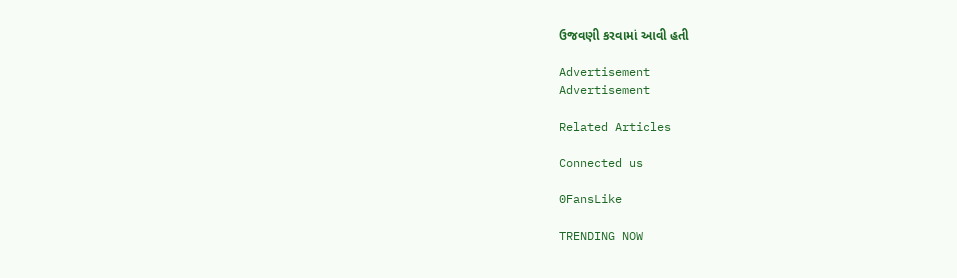ઉજવણી કરવામાં આવી હતી

Advertisement
Advertisement

Related Articles

Connected us

0FansLike

TRENDING NOW